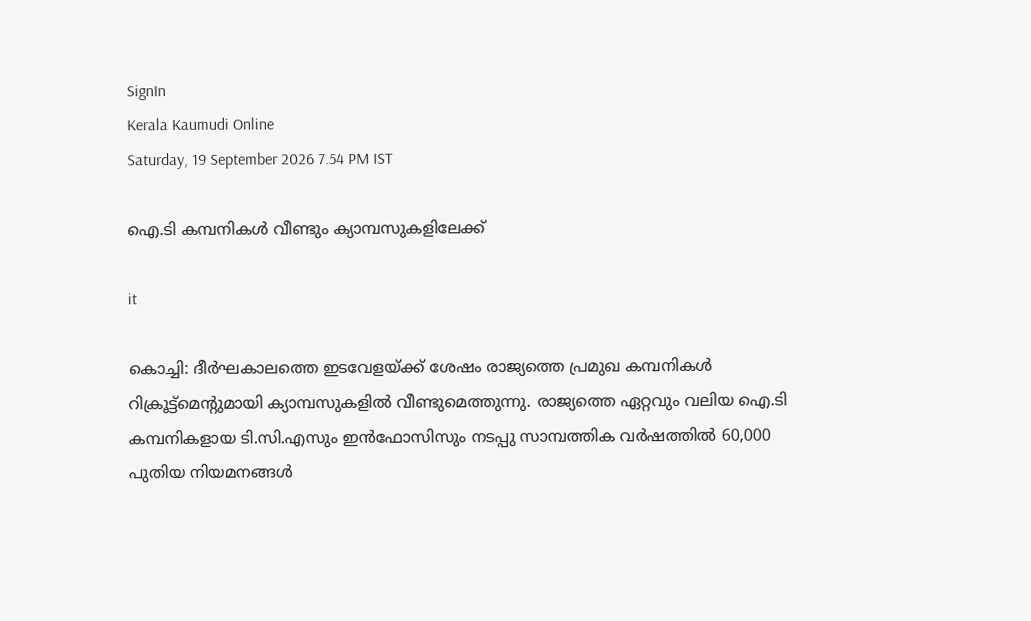SignIn
Kerala Kaumudi Online
Saturday, 19 September 2026 7.54 PM IST

ഐ.ടി കമ്പനികൾ വീണ്ടും ക്യാമ്പസുകളിലേക്ക്

it

കൊച്ചി: ദീർഘകാലത്തെ ഇടവേളയ്ക്ക് ശേഷം രാജ്യത്തെ പ്രമുഖ കമ്പനികൾ റിക്രൂട്ട്മെന്റുമായി ക്യാമ്പസുകളിൽ വീണ്ടുമെത്തുന്നു. രാജ്യത്തെ ഏറ്റവും വലിയ ഐ.ടി കമ്പനികളായ ടി.സി.എസും ഇൻഫോസിസും നടപ്പു സാമ്പത്തിക വർഷത്തിൽ 60,000 പുതിയ നിയമനങ്ങൾ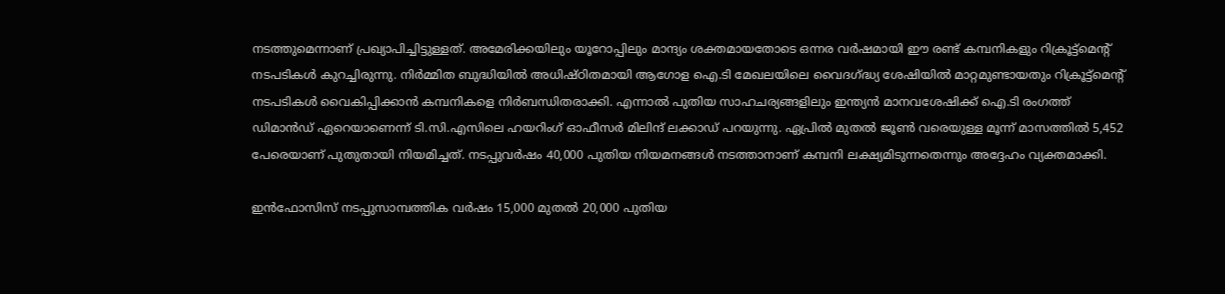നടത്തുമെന്നാണ് പ്രഖ്യാപിച്ചിട്ടുള്ളത്. അമേരിക്കയിലും യൂറോപ്പിലും മാന്ദ്യം ശക്തമായതോടെ ഒന്നര വർഷമായി ഈ രണ്ട് കമ്പനികളും റിക്രൂട്ട്മെന്റ് നടപടികൾ കുറച്ചിരുന്നു. നിർമ്മിത ബുദ്ധിയിൽ അധിഷ്ഠിതമായി ആഗോള ഐ.ടി മേഖലയിലെ വൈദഗ്ദ്ധ്യ ശേഷിയിൽ മാറ്റമുണ്ടായതും റിക്രൂട്ട്‌മെന്റ് നടപടികൾ വൈകിപ്പിക്കാൻ കമ്പനികളെ നിർബന്ധിതരാക്കി. എന്നാൽ പുതിയ സാഹചര്യങ്ങളിലും ഇന്ത്യൻ മാനവശേഷിക്ക് ഐ.ടി രംഗത്ത് ഡിമാൻഡ് ഏറെയാണെന്ന് ടി.സി.എസിലെ ഹയറിംഗ് ഓഫീസർ മിലിന്ദ് ലക്കാഡ് പറയുന്നു. ഏപ്രിൽ മുതൽ ജൂൺ വരെയുള്ള മൂന്ന് മാസത്തിൽ 5,452 പേരെയാണ് പുതുതായി നിയമിച്ചത്. നടപ്പുവർഷം 40,000 പുതിയ നിയമനങ്ങൾ നടത്താനാണ് കമ്പനി ലക്ഷ്യമിടുന്നതെന്നും അദ്ദേഹം വ്യക്തമാക്കി.

ഇൻഫോസിസ് നടപ്പുസാമ്പത്തിക വർഷം 15,000 മുതൽ 20,000 പുതിയ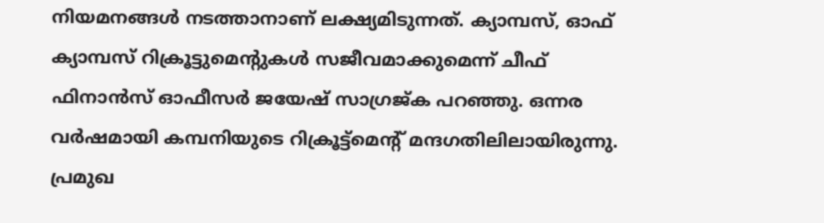നിയമനങ്ങൾ നടത്താനാണ് ലക്ഷ്യമിടുന്നത്. ക്യാമ്പസ്, ഓഫ് ക്യാമ്പസ് റിക്രൂട്ടുമെന്റുകൾ സജീവമാക്കുമെന്ന് ചീഫ് ഫിനാൻസ് ഓഫീസർ ജയേഷ് സാഗ്രജ്‌ക പറഞ്ഞു. ഒന്നര വർഷമായി കമ്പനിയുടെ റിക്രൂട്ട്മെന്റ് മന്ദഗതിലിലായിരുന്നു. പ്രമുഖ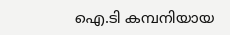ഐ.ടി കമ്പനിയായ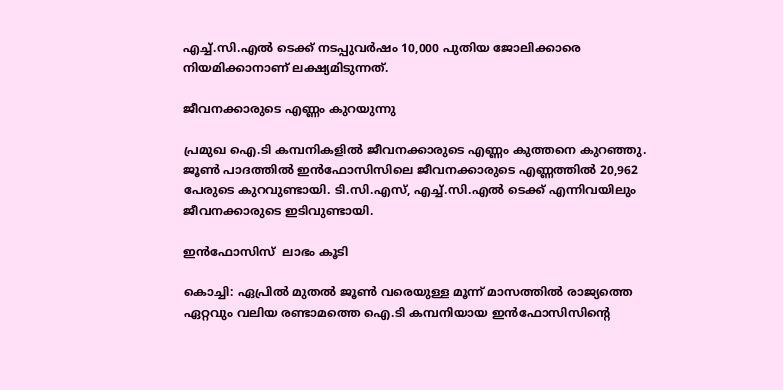എച്ച്.സി.എൽ ടെക്ക് നടപ്പുവർഷം 10,000 പുതിയ ജോലിക്കാരെ നിയമിക്കാനാണ് ലക്ഷ്യമിടുന്നത്.

ജീവനക്കാരുടെ എണ്ണം കുറയുന്നു

പ്രമുഖ ഐ.ടി കമ്പനികളിൽ ജീവനക്കാരുടെ എണ്ണം കുത്തനെ കുറഞ്ഞു. ജൂൺ പാദത്തിൽ ഇൻഫോസിസിലെ ജീവനക്കാരുടെ എണ്ണത്തിൽ 20,962 പേരുടെ കുറവുണ്ടായി. ടി.സി.എസ്, എച്ച്.സി.എൽ ടെക്ക് എന്നിവയിലും ജീവനക്കാരുടെ ഇടിവുണ്ടായി.

ഇൻഫോസിസ്  ലാഭം കൂടി

കൊച്ചി: ഏപ്രിൽ മുതൽ ജൂൺ വരെയുള്ള മൂന്ന് മാസത്തിൽ രാജ്യത്തെ ഏറ്റവും വലിയ രണ്ടാമത്തെ ഐ.ടി കമ്പനിയായ ഇൻഫോസിസിന്റെ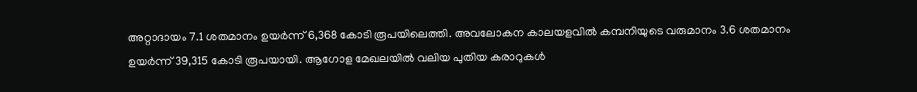അറ്റാദായം 7.1 ശതമാനം ഉയർന്ന് 6,368 കോടി രൂപയിലെത്തി. അവലോകന കാലയളവിൽ കമ്പനിയുടെ വരുമാനം 3.6 ശതമാനം ഉയർന്ന് 39,315 കോടി രൂപയായി. ആഗോള മേഖലയിൽ വലിയ പുതിയ കരാറുകൾ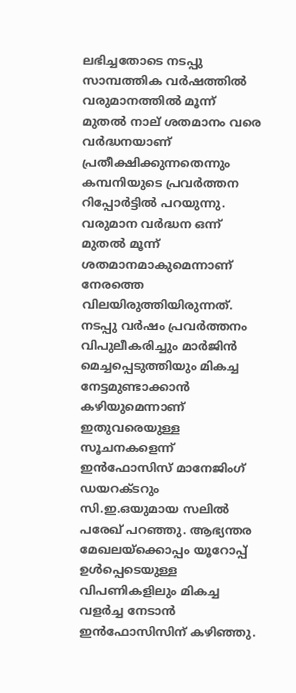ലഭിച്ചതോടെ നടപ്പു സാമ്പത്തിക വർഷത്തിൽ വരുമാനത്തിൽ മൂന്ന് മുതൽ നാല് ശതമാനം വരെ വർദ്ധനയാണ് പ്രതീക്ഷിക്കുന്നതെന്നും കമ്പനിയുടെ പ്രവർത്തന റിപ്പോർട്ടിൽ പറയുന്നു. വരുമാന വർദ്ധന ഒന്ന് മുതൽ മൂന്ന് ശതമാനമാകുമെന്നാണ് നേരത്തെ വിലയിരുത്തിയിരുന്നത്. നടപ്പു വർഷം പ്രവർത്തനം വിപുലീകരിച്ചും മാർജിൻ മെച്ചപ്പെടുത്തിയും മികച്ച നേട്ടമുണ്ടാക്കാൻ കഴിയുമെന്നാണ് ഇതുവരെയുള്ള സൂചനകളെന്ന് ഇൻഫോസിസ് മാനേജിംഗ് ഡയറക്ടറും സി.ഇ.ഒയുമായ സലിൽ പരേഖ് പറഞ്ഞു. ആഭ്യന്തര മേഖലയ്ക്കൊപ്പം യൂറോപ്പ് ഉൾപ്പെടെയുള്ള വിപണികളിലും മികച്ച വളർച്ച നേടാൻ ഇൻഫോസിസിന് കഴിഞ്ഞു.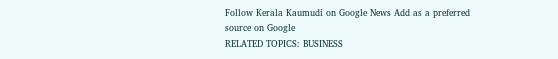Follow Kerala Kaumudi on Google News Add as a preferred source on Google
RELATED TOPICS: BUSINESS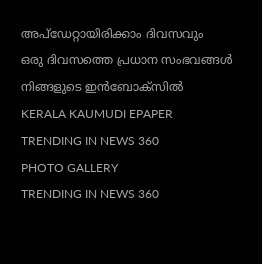അപ്ഡേറ്റായിരിക്കാം ദിവസവും
ഒരു ദിവസത്തെ പ്രധാന സംഭവങ്ങൾ നിങ്ങളുടെ ഇൻബോക്സിൽ
KERALA KAUMUDI EPAPER
TRENDING IN NEWS 360
PHOTO GALLERY
TRENDING IN NEWS 360